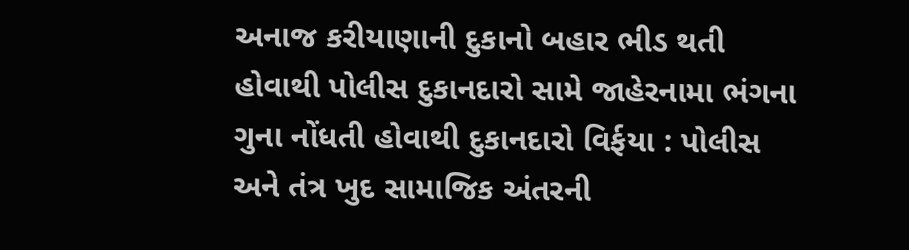અનાજ કરીયાણાની દુકાનો બહાર ભીડ થતી હોવાથી પોલીસ દુકાનદારો સામે જાહેરનામા ભંગના ગુના નોંધતી હોવાથી દુકાનદારો વિર્ફયા : પોલીસ અને તંત્ર ખુદ સામાજિક અંતરની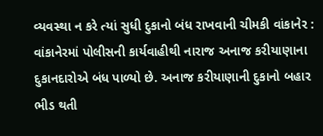વ્યવસ્થા ન કરે ત્યાં સુધી દુકાનો બંધ રાખવાની ચીમકી વાંકાનેર : વાંકાનેરમાં પોલીસની કાર્યવાહીથી નારાજ અનાજ કરીયાણાના દુકાનદારોએ બંધ પાળ્યો છે. અનાજ કરીયાણાની દુકાનો બહાર ભીડ થતી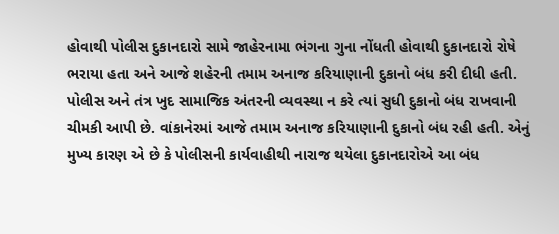હોવાથી પોલીસ દુકાનદારો સામે જાહેરનામા ભંગના ગુના નોંધતી હોવાથી દુકાનદારો રોષે ભરાયા હતા અને આજે શહેરની તમામ અનાજ કરિયાણાની દુકાનો બંધ કરી દીધી હતી. પોલીસ અને તંત્ર ખુદ સામાજિક અંતરની વ્યવસ્થા ન કરે ત્યાં સુધી દુકાનો બંધ રાખવાની ચીમકી આપી છે. વાંકાનેરમાં આજે તમામ અનાજ કરિયાણાની દુકાનો બંધ રહી હતી. એનું મુખ્ય કારણ એ છે કે પોલીસની કાર્યવાહીથી નારાજ થયેલા દુકાનદારોએ આ બંધ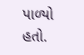પાળ્યો હતો.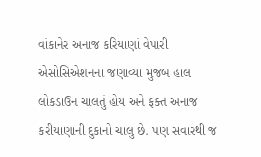વાંકાનેર અનાજ કરિયાણાં વેપારી એસોસિએશનના જણાવ્યા મુજબ હાલ લોકડાઉન ચાલતું હોય અને ફક્ત અનાજ કરીયાણાની દુકાનો ચાલુ છે. પણ સવારથી જ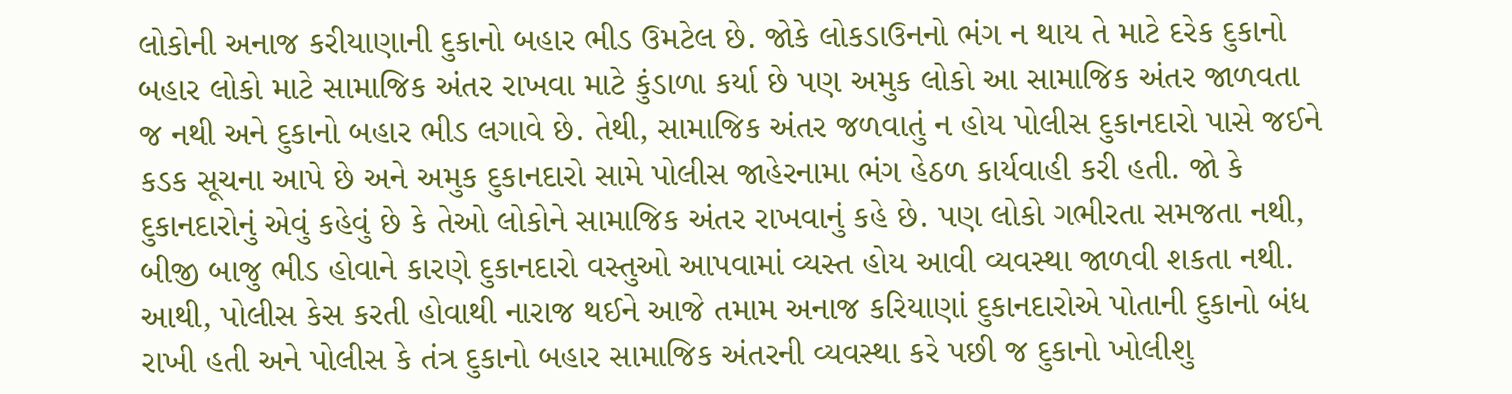લોકોની અનાજ કરીયાણાની દુકાનો બહાર ભીડ ઉમટેલ છે. જોકે લોકડાઉનનો ભંગ ન થાય તે માટે દરેક દુકાનો બહાર લોકો માટે સામાજિક અંતર રાખવા માટે કુંડાળા કર્યા છે પણ અમુક લોકો આ સામાજિક અંતર જાળવતા જ નથી અને દુકાનો બહાર ભીડ લગાવે છે. તેથી, સામાજિક અંતર જળવાતું ન હોય પોલીસ દુકાનદારો પાસે જઈને કડક સૂચના આપે છે અને અમુક દુકાનદારો સામે પોલીસ જાહેરનામા ભંગ હેઠળ કાર્યવાહી કરી હતી. જો કે દુકાનદારોનું એવું કહેવું છે કે તેઓ લોકોને સામાજિક અંતર રાખવાનું કહે છે. પણ લોકો ગભીરતા સમજતા નથી, બીજી બાજુ ભીડ હોવાને કારણે દુકાનદારો વસ્તુઓ આપવામાં વ્યસ્ત હોય આવી વ્યવસ્થા જાળવી શકતા નથી. આથી, પોલીસ કેસ કરતી હોવાથી નારાજ થઈને આજે તમામ અનાજ કરિયાણાં દુકાનદારોએ પોતાની દુકાનો બંધ રાખી હતી અને પોલીસ કે તંત્ર દુકાનો બહાર સામાજિક અંતરની વ્યવસ્થા કરે પછી જ દુકાનો ખોલીશુ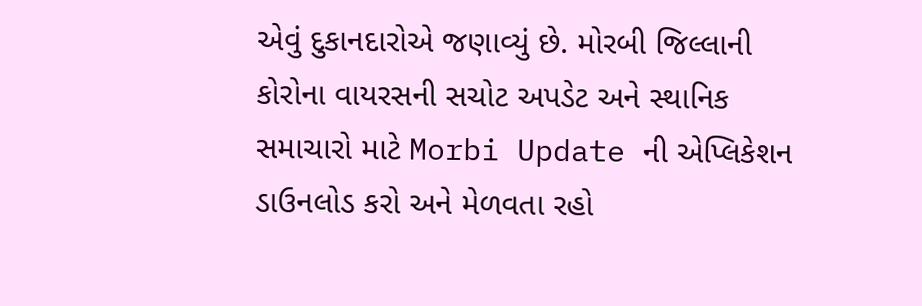એવું દુકાનદારોએ જણાવ્યું છે. મોરબી જિલ્લાની કોરોના વાયરસની સચોટ અપડેટ અને સ્થાનિક સમાચારો માટે Morbi Update ની એપ્લિકેશન ડાઉનલોડ કરો અને મેળવતા રહો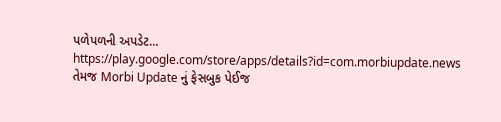પળેપળની અપડેટ... https://play.google.com/store/apps/details?id=com.morbiupdate.news તેમજ Morbi Update નું ફેસબુક પેઈજ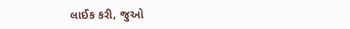લાઈક કરી, જુઓ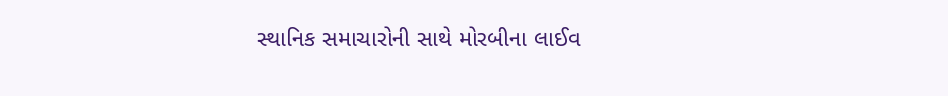સ્થાનિક સમાચારોની સાથે મોરબીના લાઈવ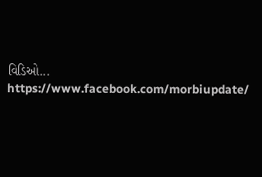વિડિઓ... https://www.facebook.com/morbiupdate/